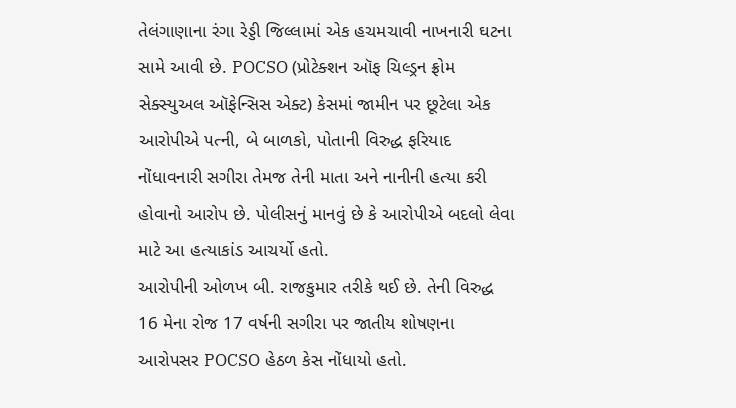તેલંગાણાના રંગા રેડ્ડી જિલ્લામાં એક હચમચાવી નાખનારી ઘટના સામે આવી છે. POCSO (પ્રોટેક્શન ઑફ ચિલ્ડ્રન ફ્રોમ સેક્સ્યુઅલ ઑફેન્સિસ એક્ટ) કેસમાં જામીન પર છૂટેલા એક આરોપીએ પત્ની, બે બાળકો, પોતાની વિરુદ્ધ ફરિયાદ નોંધાવનારી સગીરા તેમજ તેની માતા અને નાનીની હત્યા કરી હોવાનો આરોપ છે. પોલીસનું માનવું છે કે આરોપીએ બદલો લેવા માટે આ હત્યાકાંડ આચર્યો હતો.
આરોપીની ઓળખ બી. રાજકુમાર તરીકે થઈ છે. તેની વિરુદ્ધ 16 મેના રોજ 17 વર્ષની સગીરા પર જાતીય શોષણના આરોપસર POCSO હેઠળ કેસ નોંધાયો હતો.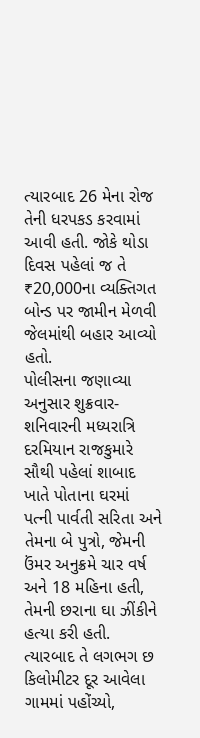ત્યારબાદ 26 મેના રોજ તેની ધરપકડ કરવામાં આવી હતી. જોકે થોડા દિવસ પહેલાં જ તે ₹20,000ના વ્યક્તિગત બોન્ડ પર જામીન મેળવી જેલમાંથી બહાર આવ્યો હતો.
પોલીસના જણાવ્યા અનુસાર શુક્રવાર-શનિવારની મધ્યરાત્રિ દરમિયાન રાજકુમારે સૌથી પહેલાં શાબાદ ખાતે પોતાના ઘરમાં પત્ની પાર્વતી સરિતા અને તેમના બે પુત્રો, જેમની ઉંમર અનુક્રમે ચાર વર્ષ અને 18 મહિના હતી, તેમની છરાના ઘા ઝીંકીને હત્યા કરી હતી.
ત્યારબાદ તે લગભગ છ કિલોમીટર દૂર આવેલા ગામમાં પહોંચ્યો,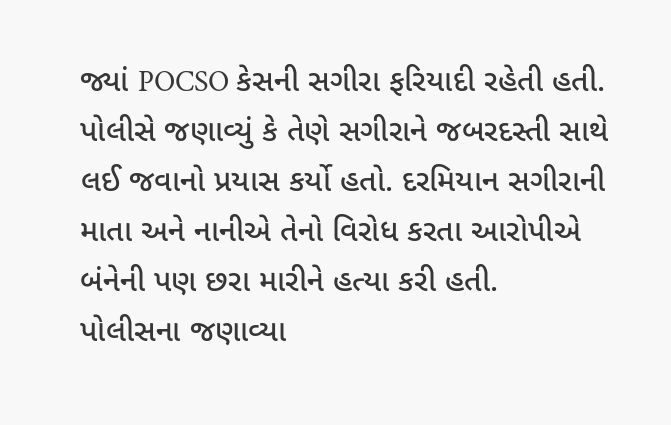જ્યાં POCSO કેસની સગીરા ફરિયાદી રહેતી હતી. પોલીસે જણાવ્યું કે તેણે સગીરાને જબરદસ્તી સાથે લઈ જવાનો પ્રયાસ કર્યો હતો. દરમિયાન સગીરાની માતા અને નાનીએ તેનો વિરોધ કરતા આરોપીએ બંનેની પણ છરા મારીને હત્યા કરી હતી.
પોલીસના જણાવ્યા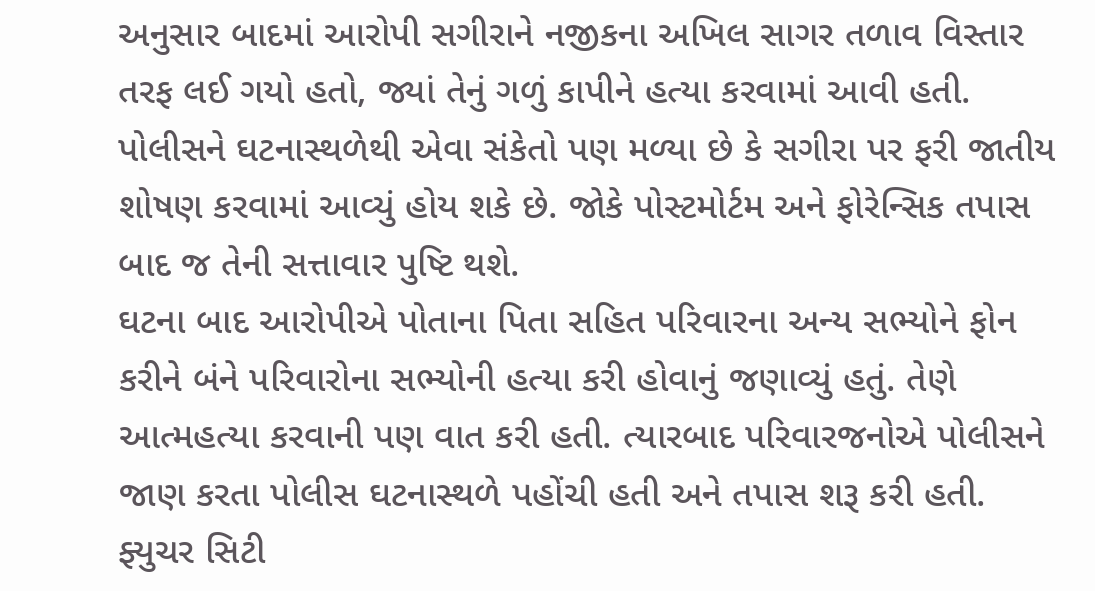અનુસાર બાદમાં આરોપી સગીરાને નજીકના અખિલ સાગર તળાવ વિસ્તાર તરફ લઈ ગયો હતો, જ્યાં તેનું ગળું કાપીને હત્યા કરવામાં આવી હતી. પોલીસને ઘટનાસ્થળેથી એવા સંકેતો પણ મળ્યા છે કે સગીરા પર ફરી જાતીય શોષણ કરવામાં આવ્યું હોય શકે છે. જોકે પોસ્ટમોર્ટમ અને ફોરેન્સિક તપાસ બાદ જ તેની સત્તાવાર પુષ્ટિ થશે.
ઘટના બાદ આરોપીએ પોતાના પિતા સહિત પરિવારના અન્ય સભ્યોને ફોન કરીને બંને પરિવારોના સભ્યોની હત્યા કરી હોવાનું જણાવ્યું હતું. તેણે આત્મહત્યા કરવાની પણ વાત કરી હતી. ત્યારબાદ પરિવારજનોએ પોલીસને જાણ કરતા પોલીસ ઘટનાસ્થળે પહોંચી હતી અને તપાસ શરૂ કરી હતી.
ફ્યુચર સિટી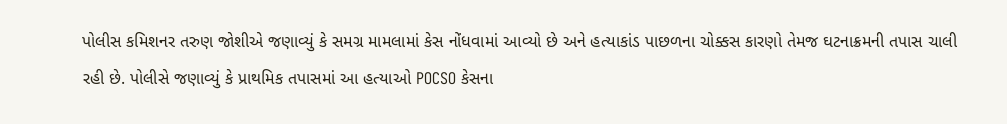પોલીસ કમિશનર તરુણ જોશીએ જણાવ્યું કે સમગ્ર મામલામાં કેસ નોંધવામાં આવ્યો છે અને હત્યાકાંડ પાછળના ચોક્કસ કારણો તેમજ ઘટનાક્રમની તપાસ ચાલી રહી છે. પોલીસે જણાવ્યું કે પ્રાથમિક તપાસમાં આ હત્યાઓ POCSO કેસના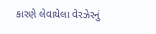કારણે લેવાયેલા વેરઝેરનું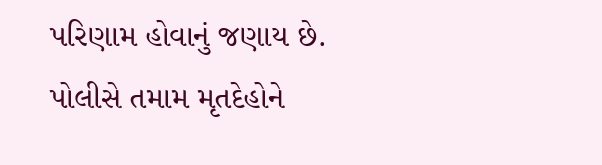પરિણામ હોવાનું જણાય છે.
પોલીસે તમામ મૃતદેહોને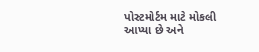પોસ્ટમોર્ટમ માટે મોકલી આપ્યા છે અને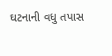ઘટનાની વધુ તપાસ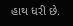હાથ ધરી છે.